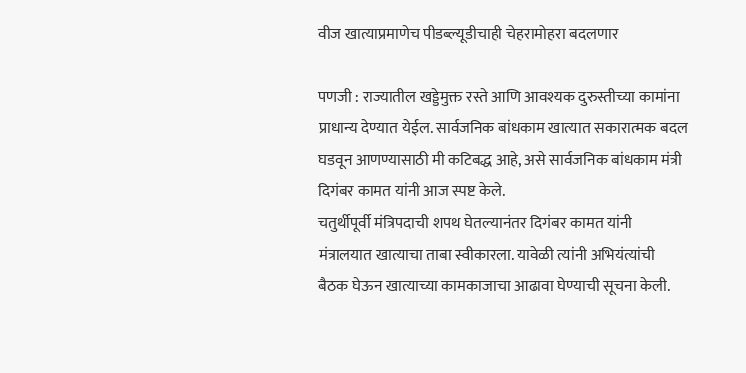वीज खात्याप्रमाणेच पीडब्ल्यूडीचाही चेहरामोहरा बदलणार

पणजी : राज्यातील खड्डेमुक्त रस्ते आणि आवश्यक दुरुस्तीच्या कामांना प्राधान्य देण्यात येईल. सार्वजनिक बांधकाम खात्यात सकारात्मक बदल घडवून आणण्यासाठी मी कटिबद्ध आहे, असे सार्वजनिक बांधकाम मंत्री दिगंबर कामत यांनी आज स्पष्ट केले.
चतुर्थीपूर्वी मंत्रिपदाची शपथ घेतल्यानंतर दिगंबर कामत यांनी मंत्रालयात खात्याचा ताबा स्वीकारला. यावेळी त्यांनी अभियंत्यांची बैठक घेऊन खात्याच्या कामकाजाचा आढावा घेण्याची सूचना केली.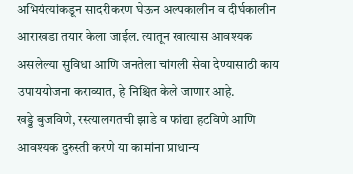अभियंत्यांकडून सादरीकरण घेऊन अल्पकालीन व दीर्घकालीन आराखडा तयार केला जाईल. त्यातून खात्यास आवश्यक असलेल्या सुविधा आणि जनतेला चांगली सेवा देण्यासाठी काय उपाययोजना कराव्यात, हे निश्चित केले जाणार आहे.
खड्डे बुजविणे, रस्त्यालगतची झाडे व फांद्या हटविणे आणि आवश्यक दुरुस्ती करणे या कामांना प्राधान्य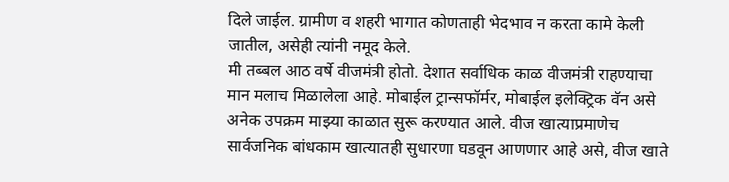दिले जाईल. ग्रामीण व शहरी भागात कोणताही भेदभाव न करता कामे केली जातील, असेही त्यांनी नमूद केले.
मी तब्बल आठ वर्षे वीजमंत्री होतो. देशात सर्वाधिक काळ वीजमंत्री राहण्याचा मान मलाच मिळालेला आहे. मोबाईल ट्रान्सफॉर्मर, मोबाईल इलेक्ट्रिक वॅन असे अनेक उपक्रम माझ्या काळात सुरू करण्यात आले. वीज खात्याप्रमाणेच सार्वजनिक बांधकाम खात्यातही सुधारणा घडवून आणणार आहे असे, वीज खाते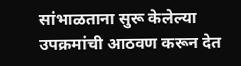सांभाळताना सुरू केलेल्या उपक्रमांची आठवण करून देत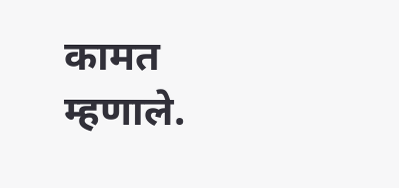कामत म्हणाले.